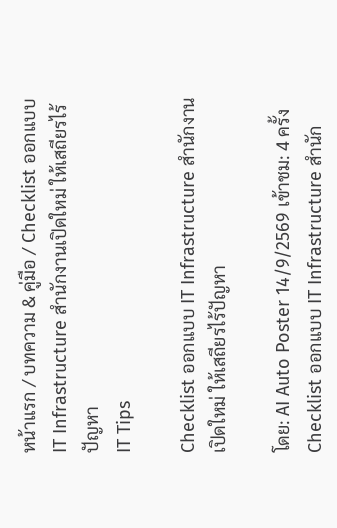หน้าแรก / บทความ & คู่มือ / Checklist ออกแบบ IT Infrastructure สำนักงานเปิดใหม่ ให้เสถียรไร้ปัญหา
IT Tips

Checklist ออกแบบ IT Infrastructure สำนักงานเปิดใหม่ ให้เสถียรไร้ปัญหา

โดย: AI Auto Poster 14/9/2569 เข้าชม: 4 ครั้ง
Checklist ออกแบบ IT Infrastructure สำนัก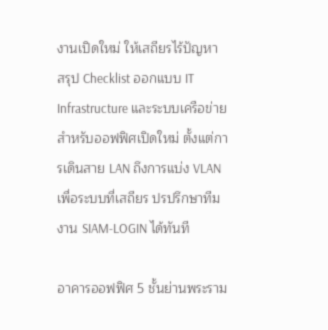งานเปิดใหม่ ให้เสถียรไร้ปัญหา
สรุป Checklist ออกแบบ IT Infrastructure และระบบเครือข่ายสำหรับออฟฟิศเปิดใหม่ ตั้งแต่การเดินสาย LAN ถึงการแบ่ง VLAN เพื่อระบบที่เสถียร ปรปรึกษาทีมงาน SIAM-LOGIN ได้ทันที

อาคารออฟฟิศ 5 ชั้นย่านพระราม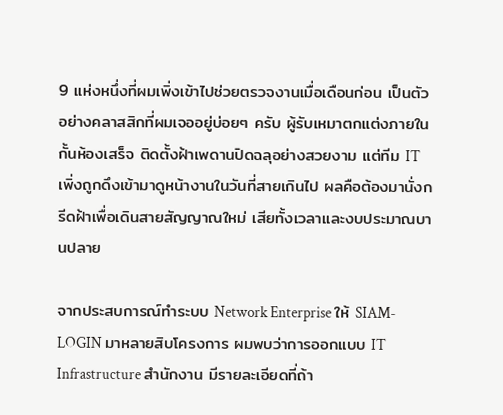9 แห่งหนึ่งที่ผมเพิ่งเข้าไปช่วยตรวจงานเมื่อเดือนก่อน เป็นตัวอย่างคลาสสิกที่ผมเจออยู่บ่อยๆ ครับ ผู้รับเหมาตกแต่งภายในกั้นห้องเสร็จ ติดตั้งฝ้าเพดานปิดฉลุอย่างสวยงาม แต่ทีม IT เพิ่งถูกดึงเข้ามาดูหน้างานในวันที่สายเกินไป ผลคือต้องมานั่งกรีดฝ้าเพื่อเดินสายสัญญาณใหม่ เสียทั้งเวลาและงบประมาณบานปลาย

จากประสบการณ์ทำระบบ Network Enterprise ให้ SIAM-LOGIN มาหลายสิบโครงการ ผมพบว่าการออกแบบ IT Infrastructure สำนักงาน มีรายละเอียดที่ถ้า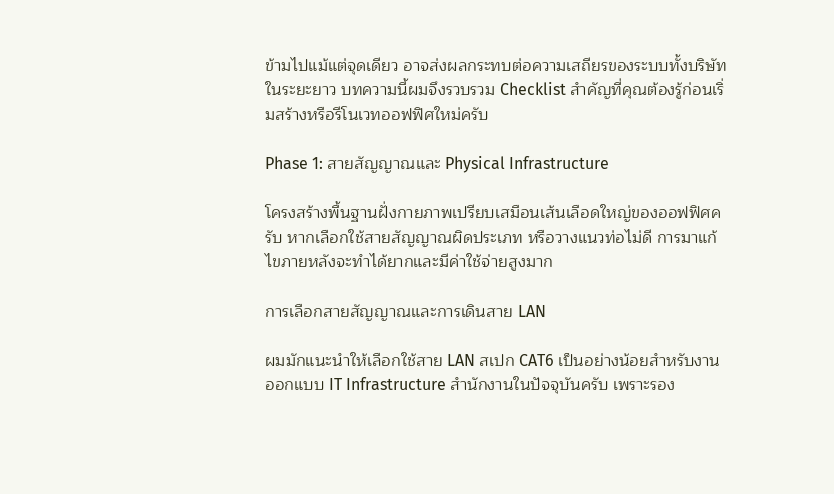ข้ามไปแม้แต่จุดเดียว อาจส่งผลกระทบต่อความเสถียรของระบบทั้งบริษัทในระยะยาว บทความนี้ผมจึงรวบรวม Checklist สำคัญที่คุณต้องรู้ก่อนเริ่มสร้างหรือรีโนเวทออฟฟิศใหม่ครับ

Phase 1: สายสัญญาณและ Physical Infrastructure

โครงสร้างพื้นฐานฝั่งกายภาพเปรียบเสมือนเส้นเลือดใหญ่ของออฟฟิศครับ หากเลือกใช้สายสัญญาณผิดประเภท หรือวางแนวท่อไม่ดี การมาแก้ไขภายหลังจะทำได้ยากและมีค่าใช้จ่ายสูงมาก

การเลือกสายสัญญาณและการเดินสาย LAN

ผมมักแนะนำให้เลือกใช้สาย LAN สเปก CAT6 เป็นอย่างน้อยสำหรับงานออกแบบ IT Infrastructure สำนักงานในปัจจุบันครับ เพราะรอง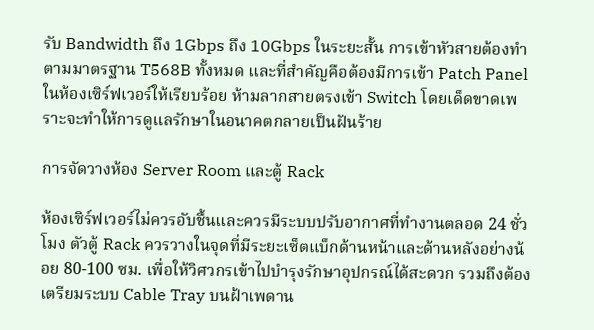รับ Bandwidth ถึง 1Gbps ถึง 10Gbps ในระยะสั้น การเข้าหัวสายต้องทำตามมาตรฐาน T568B ทั้งหมด และที่สำคัญคือต้องมีการเข้า Patch Panel ในห้องเซิร์ฟเวอร์ให้เรียบร้อย ห้ามลากสายตรงเข้า Switch โดยเด็ดขาดเพราะจะทำให้การดูแลรักษาในอนาคตกลายเป็นฝันร้าย

การจัดวางห้อง Server Room และตู้ Rack

ห้องเซิร์ฟเวอร์ไม่ควรอับชื้นและควรมีระบบปรับอากาศที่ทำงานตลอด 24 ชั่วโมง ตัวตู้ Rack ควรวางในจุดที่มีระยะเซ็ตแบ็กด้านหน้าและด้านหลังอย่างน้อย 80-100 ซม. เพื่อให้วิศวกรเข้าไปบำรุงรักษาอุปกรณ์ได้สะดวก รวมถึงต้องเตรียมระบบ Cable Tray บนฝ้าเพดาน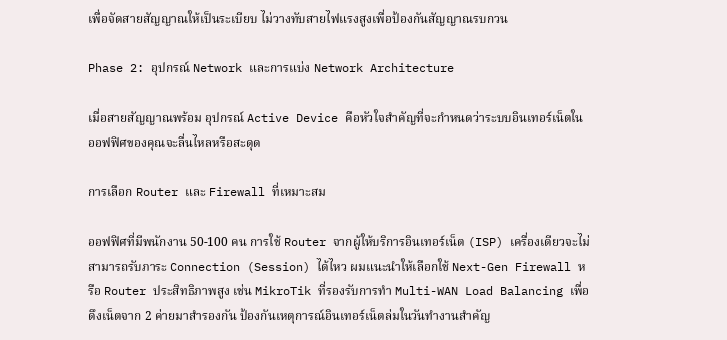เพื่อจัดสายสัญญาณให้เป็นระเบียบ ไม่วางทับสายไฟแรงสูงเพื่อป้องกันสัญญาณรบกวน

Phase 2: อุปกรณ์ Network และการแบ่ง Network Architecture

เมื่อสายสัญญาณพร้อม อุปกรณ์ Active Device คือหัวใจสำคัญที่จะกำหนดว่าระบบอินเทอร์เน็ตในออฟฟิศของคุณจะลื่นไหลหรือสะดุด

การเลือก Router และ Firewall ที่เหมาะสม

ออฟฟิศที่มีพนักงาน 50-100 คน การใช้ Router จากผู้ให้บริการอินเทอร์เน็ต (ISP) เครื่องเดียวจะไม่สามารถรับภาระ Connection (Session) ได้ไหว ผมแนะนำให้เลือกใช้ Next-Gen Firewall หรือ Router ประสิทธิภาพสูง เช่น MikroTik ที่รองรับการทำ Multi-WAN Load Balancing เพื่อดึงเน็ตจาก 2 ค่ายมาสำรองกัน ป้องกันเหตุการณ์อินเทอร์เน็ตล่มในวันทำงานสำคัญ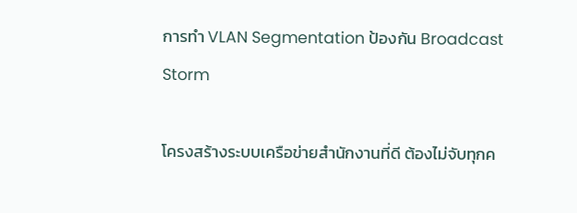การทำ VLAN Segmentation ป้องกัน Broadcast Storm

โครงสร้างระบบเครือข่ายสำนักงานที่ดี ต้องไม่จับทุกค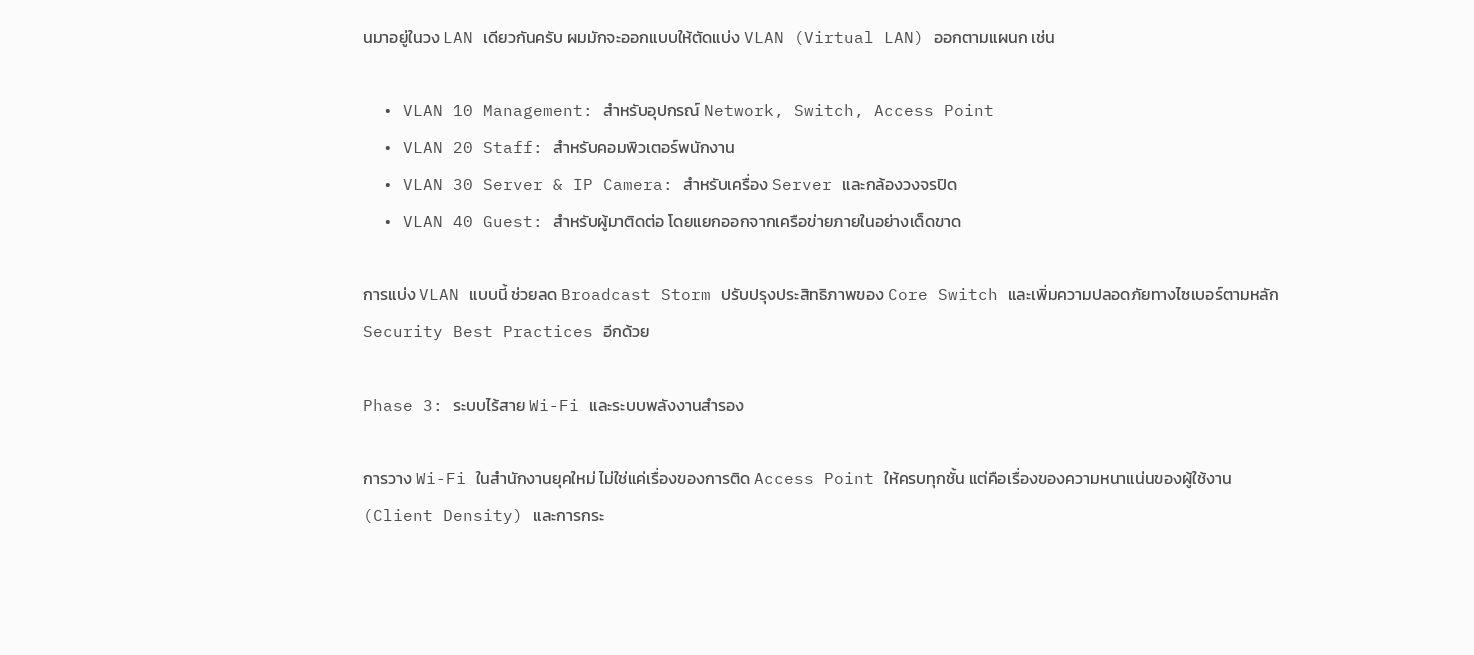นมาอยู่ในวง LAN เดียวกันครับ ผมมักจะออกแบบให้ตัดแบ่ง VLAN (Virtual LAN) ออกตามแผนก เช่น

  • VLAN 10 Management: สำหรับอุปกรณ์ Network, Switch, Access Point
  • VLAN 20 Staff: สำหรับคอมพิวเตอร์พนักงาน
  • VLAN 30 Server & IP Camera: สำหรับเครื่อง Server และกล้องวงจรปิด
  • VLAN 40 Guest: สำหรับผู้มาติดต่อ โดยแยกออกจากเครือข่ายภายในอย่างเด็ดขาด

การแบ่ง VLAN แบบนี้ ช่วยลด Broadcast Storm ปรับปรุงประสิทธิภาพของ Core Switch และเพิ่มความปลอดภัยทางไซเบอร์ตามหลัก Security Best Practices อีกด้วย

Phase 3: ระบบไร้สาย Wi-Fi และระบบพลังงานสำรอง

การวาง Wi-Fi ในสำนักงานยุคใหม่ ไม่ใช่แค่เรื่องของการติด Access Point ให้ครบทุกชั้น แต่คือเรื่องของความหนาแน่นของผู้ใช้งาน (Client Density) และการกระ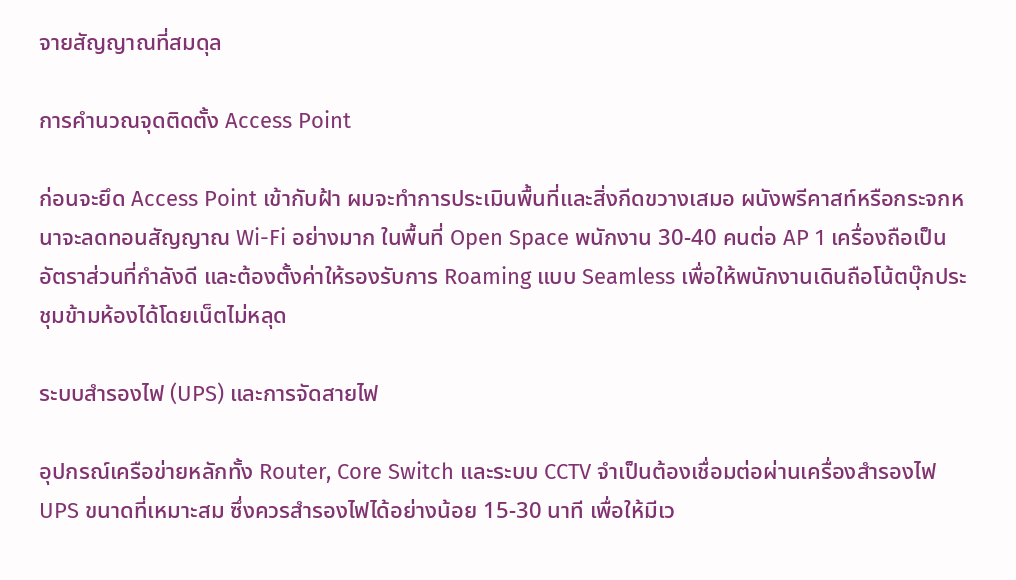จายสัญญาณที่สมดุล

การคำนวณจุดติดตั้ง Access Point

ก่อนจะยึด Access Point เข้ากับฝ้า ผมจะทำการประเมินพื้นที่และสิ่งกีดขวางเสมอ ผนังพรีคาสท์หรือกระจกหนาจะลดทอนสัญญาณ Wi-Fi อย่างมาก ในพื้นที่ Open Space พนักงาน 30-40 คนต่อ AP 1 เครื่องถือเป็นอัตราส่วนที่กำลังดี และต้องตั้งค่าให้รองรับการ Roaming แบบ Seamless เพื่อให้พนักงานเดินถือโน้ตบุ๊กประชุมข้ามห้องได้โดยเน็ตไม่หลุด

ระบบสำรองไฟ (UPS) และการจัดสายไฟ

อุปกรณ์เครือข่ายหลักทั้ง Router, Core Switch และระบบ CCTV จำเป็นต้องเชื่อมต่อผ่านเครื่องสำรองไฟ UPS ขนาดที่เหมาะสม ซึ่งควรสำรองไฟได้อย่างน้อย 15-30 นาที เพื่อให้มีเว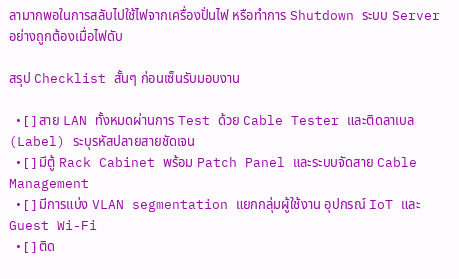ลามากพอในการสลับไปใช้ไฟจากเครื่องปั่นไฟ หรือทำการ Shutdown ระบบ Server อย่างถูกต้องเมื่อไฟดับ

สรุป Checklist สั้นๆ ก่อนเซ็นรับมอบงาน

  • [ ] สาย LAN ทั้งหมดผ่านการ Test ด้วย Cable Tester และติดลาเบล (Label) ระบุรหัสปลายสายชัดเจน
  • [ ] มีตู้ Rack Cabinet พร้อม Patch Panel และระบบจัดสาย Cable Management
  • [ ] มีการแบ่ง VLAN segmentation แยกกลุ่มผู้ใช้งาน อุปกรณ์ IoT และ Guest Wi-Fi
  • [ ] ติด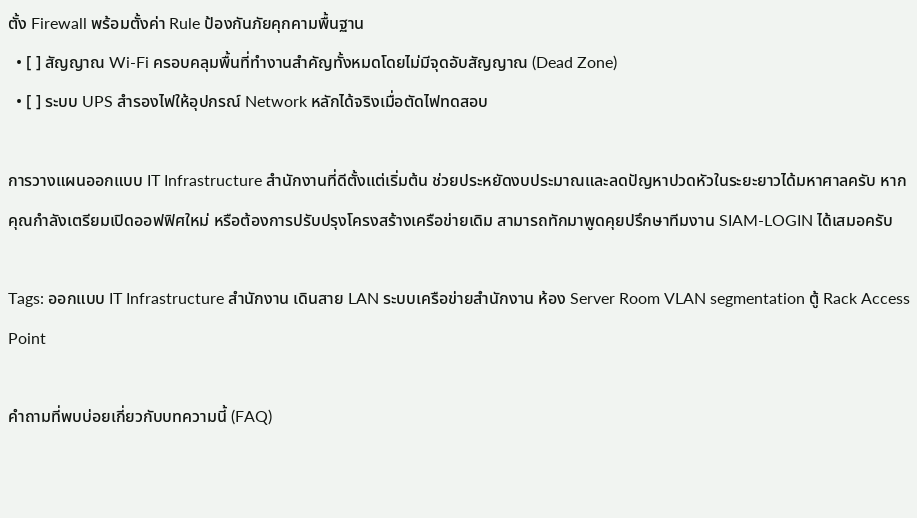ตั้ง Firewall พร้อมตั้งค่า Rule ป้องกันภัยคุกคามพื้นฐาน
  • [ ] สัญญาณ Wi-Fi ครอบคลุมพื้นที่ทำงานสำคัญทั้งหมดโดยไม่มีจุดอับสัญญาณ (Dead Zone)
  • [ ] ระบบ UPS สำรองไฟให้อุปกรณ์ Network หลักได้จริงเมื่อตัดไฟทดสอบ

การวางแผนออกแบบ IT Infrastructure สำนักงานที่ดีตั้งแต่เริ่มต้น ช่วยประหยัดงบประมาณและลดปัญหาปวดหัวในระยะยาวได้มหาศาลครับ หากคุณกำลังเตรียมเปิดออฟฟิศใหม่ หรือต้องการปรับปรุงโครงสร้างเครือข่ายเดิม สามารถทักมาพูดคุยปรึกษาทีมงาน SIAM-LOGIN ได้เสมอครับ

Tags: ออกแบบ IT Infrastructure สำนักงาน เดินสาย LAN ระบบเครือข่ายสำนักงาน ห้อง Server Room VLAN segmentation ตู้ Rack Access Point

คำถามที่พบบ่อยเกี่ยวกับบทความนี้ (FAQ)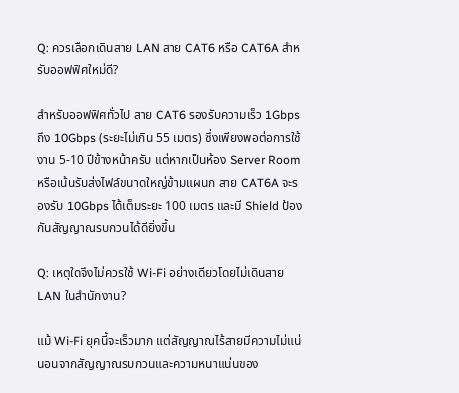Q: ควรเลือกเดินสาย LAN สาย CAT6 หรือ CAT6A สำหรับออฟฟิศใหม่ดี?

สำหรับออฟฟิศทั่วไป สาย CAT6 รองรับความเร็ว 1Gbps ถึง 10Gbps (ระยะไม่เกิน 55 เมตร) ซึ่งเพียงพอต่อการใช้งาน 5-10 ปีข้างหน้าครับ แต่หากเป็นห้อง Server Room หรือเน้นรับส่งไฟล์ขนาดใหญ่ข้ามแผนก สาย CAT6A จะรองรับ 10Gbps ได้เต็มระยะ 100 เมตร และมี Shield ป้องกันสัญญาณรบกวนได้ดียิ่งขึ้น

Q: เหตุใดจึงไม่ควรใช้ Wi-Fi อย่างเดียวโดยไม่เดินสาย LAN ในสำนักงาน?

แม้ Wi-Fi ยุคนี้จะเร็วมาก แต่สัญญาณไร้สายมีความไม่แน่นอนจากสัญญาณรบกวนและความหนาแน่นของ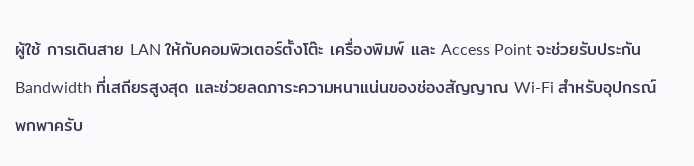ผู้ใช้ การเดินสาย LAN ให้กับคอมพิวเตอร์ตั้งโต๊ะ เครื่องพิมพ์ และ Access Point จะช่วยรับประกัน Bandwidth ที่เสถียรสูงสุด และช่วยลดภาระความหนาแน่นของช่องสัญญาณ Wi-Fi สำหรับอุปกรณ์พกพาครับ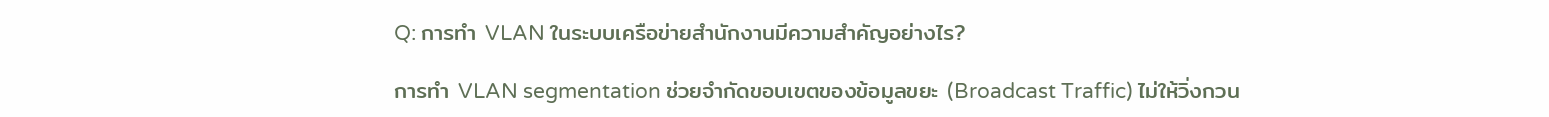Q: การทำ VLAN ในระบบเครือข่ายสำนักงานมีความสำคัญอย่างไร?

การทำ VLAN segmentation ช่วยจำกัดขอบเขตของข้อมูลขยะ (Broadcast Traffic) ไม่ให้วิ่งกวน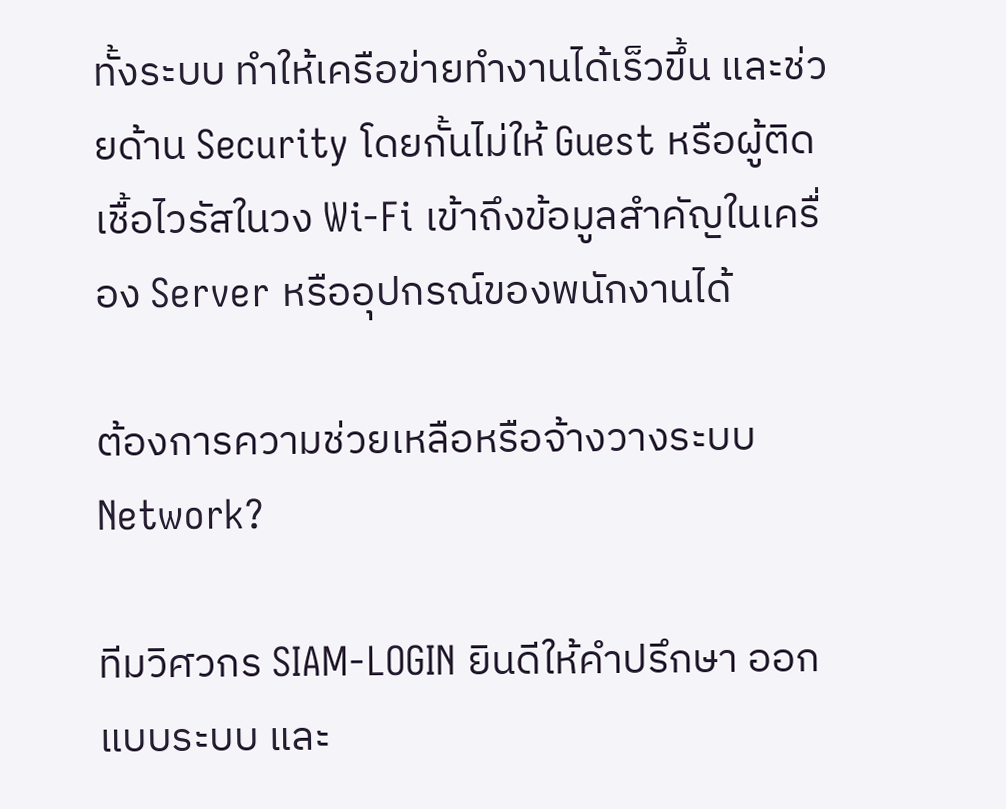ทั้งระบบ ทำให้เครือข่ายทำงานได้เร็วขึ้น และช่วยด้าน Security โดยกั้นไม่ให้ Guest หรือผู้ติดเชื้อไวรัสในวง Wi-Fi เข้าถึงข้อมูลสำคัญในเครื่อง Server หรืออุปกรณ์ของพนักงานได้

ต้องการความช่วยเหลือหรือจ้างวางระบบ Network?

ทีมวิศวกร SIAM-LOGIN ยินดีให้คำปรึกษา ออกแบบระบบ และ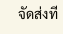จัดส่งที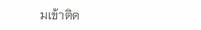มเข้าติด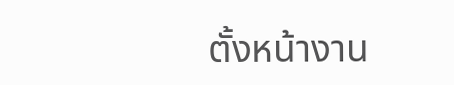ตั้งหน้างาน